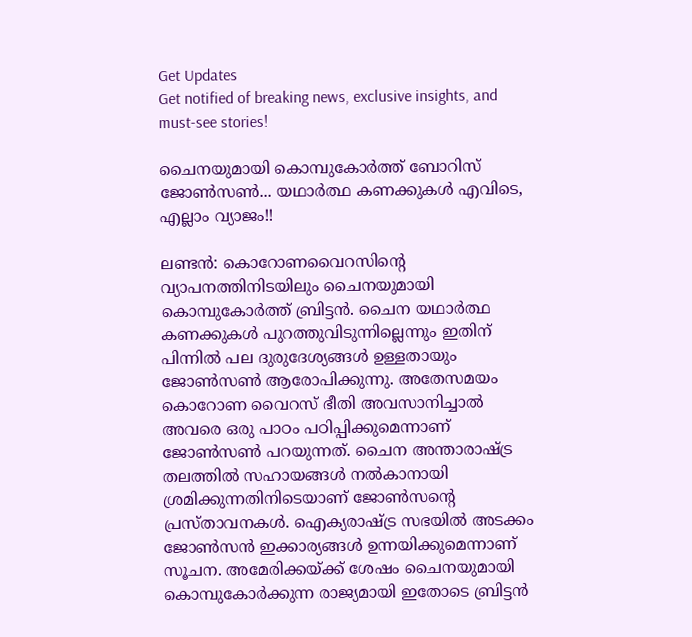Get Updates
Get notified of breaking news, exclusive insights, and must-see stories!

ചൈനയുമായി കൊമ്പുകോര്‍ത്ത് ബോറിസ് ജോണ്‍സണ്‍... യഥാര്‍ത്ഥ കണക്കുകള്‍ എവിടെ, എല്ലാം വ്യാജം!!

ലണ്ടന്‍: കൊറോണവൈറസിന്റെ വ്യാപനത്തിനിടയിലും ചൈനയുമായി കൊമ്പുകോര്‍ത്ത് ബ്രിട്ടന്‍. ചൈന യഥാര്‍ത്ഥ കണക്കുകള്‍ പുറത്തുവിടുന്നില്ലെന്നും ഇതിന് പിന്നില്‍ പല ദുരുദേശ്യങ്ങള്‍ ഉള്ളതായും ജോണ്‍സണ്‍ ആരോപിക്കുന്നു. അതേസമയം കൊറോണ വൈറസ് ഭീതി അവസാനിച്ചാല്‍ അവരെ ഒരു പാഠം പഠിപ്പിക്കുമെന്നാണ് ജോണ്‍സണ്‍ പറയുന്നത്. ചൈന അന്താരാഷ്ട്ര തലത്തില്‍ സഹായങ്ങള്‍ നല്‍കാനായി ശ്രമിക്കുന്നതിനിടെയാണ് ജോണ്‍സന്റെ പ്രസ്താവനകള്‍. ഐക്യരാഷ്ട്ര സഭയില്‍ അടക്കം ജോണ്‍സന്‍ ഇക്കാര്യങ്ങള്‍ ഉന്നയിക്കുമെന്നാണ് സൂചന. അമേരിക്കയ്ക്ക് ശേഷം ചൈനയുമായി കൊമ്പുകോര്‍ക്കുന്ന രാജ്യമായി ഇതോടെ ബ്രിട്ടന്‍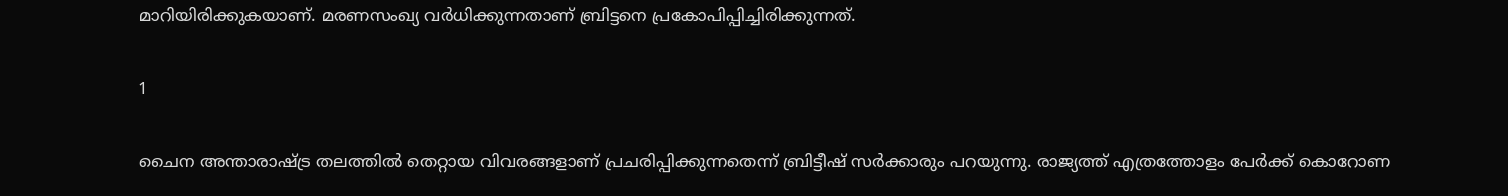മാറിയിരിക്കുകയാണ്. മരണസംഖ്യ വര്‍ധിക്കുന്നതാണ് ബ്രിട്ടനെ പ്രകോപിപ്പിച്ചിരിക്കുന്നത്.

1

ചൈന അന്താരാഷ്ട്ര തലത്തില്‍ തെറ്റായ വിവരങ്ങളാണ് പ്രചരിപ്പിക്കുന്നതെന്ന് ബ്രിട്ടീഷ് സര്‍ക്കാരും പറയുന്നു. രാജ്യത്ത് എത്രത്തോളം പേര്‍ക്ക് കൊറോണ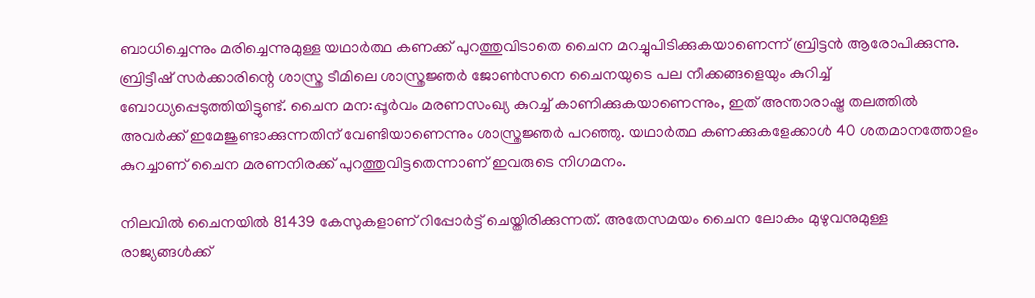ബാധിച്ചെന്നും മരിച്ചെന്നുമുള്ള യഥാര്‍ത്ഥ കണക്ക് പുറത്തുവിടാതെ ചൈന മറച്ചുപിടിക്കുകയാണെന്ന് ബ്രിട്ടന്‍ ആരോപിക്കുന്നു. ബ്രിട്ടീഷ് സര്‍ക്കാരിന്റെ ശാസ്ത്ര ടീമിലെ ശാസ്ത്രജ്ഞര്‍ ജോണ്‍സനെ ചൈനയുടെ പല നീക്കങ്ങളെയും കുറിച്ച് ബോധ്യപ്പെടുത്തിയിട്ടുണ്ട്. ചൈന മന:പ്പൂര്‍വം മരണസംഖ്യ കുറച്ച് കാണിക്കുകയാണെന്നും, ഇത് അന്താരാഷ്ട്ര തലത്തില്‍ അവര്‍ക്ക് ഇമേജുണ്ടാക്കുന്നതിന് വേണ്ടിയാണെന്നും ശാസ്ത്രജ്ഞര്‍ പറഞ്ഞു. യഥാര്‍ത്ഥ കണക്കുകളേക്കാള്‍ 40 ശതമാനത്തോളം കുറച്ചാണ് ചൈന മരണനിരക്ക് പുറത്തുവിട്ടതെന്നാണ് ഇവരുടെ നിഗമനം.

നിലവില്‍ ചൈനയില്‍ 81439 കേസുകളാണ് റിപ്പോര്‍ട്ട് ചെയ്തിരിക്കുന്നത്. അതേസമയം ചൈന ലോകം മുഴുവനുമുള്ള രാജ്യങ്ങള്‍ക്ക്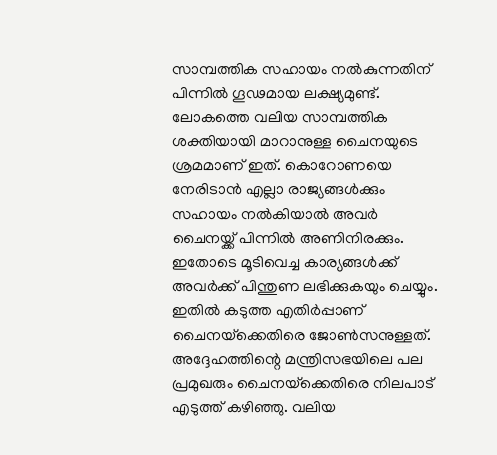സാമ്പത്തിക സഹായം നല്‍കുന്നതിന് പിന്നില്‍ ഗൂഢമായ ലക്ഷ്യമുണ്ട്. ലോകത്തെ വലിയ സാമ്പത്തിക ശക്തിയായി മാറാനുള്ള ചൈനയുടെ ശ്രമമാണ് ഇത്. കൊറോണയെ നേരിടാന്‍ എല്ലാ രാജ്യങ്ങള്‍ക്കും സഹായം നല്‍കിയാല്‍ അവര്‍ ചൈനയ്ക്ക് പിന്നില്‍ അണിനിരക്കും. ഇതോടെ മൂടിവെച്ച കാര്യങ്ങള്‍ക്ക് അവര്‍ക്ക് പിന്തുണ ലഭിക്കുകയും ചെയ്യും. ഇതില്‍ കടുത്ത എതിര്‍പ്പാണ് ചൈനയ്‌ക്കെതിരെ ജോണ്‍സനുള്ളത്. അദ്ദേഹത്തിന്റെ മന്ത്രിസഭയിലെ പല പ്രമുഖരും ചൈനയ്‌ക്കെതിരെ നിലപാട് എടുത്ത് കഴിഞ്ഞു. വലിയ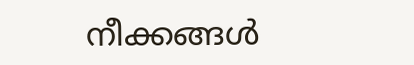നീക്കങ്ങള്‍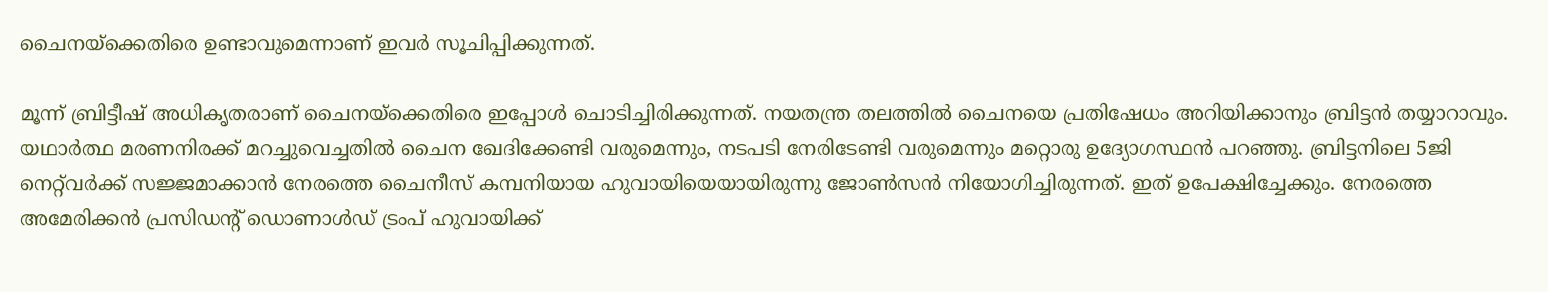ചൈനയ്‌ക്കെതിരെ ഉണ്ടാവുമെന്നാണ് ഇവര്‍ സൂചിപ്പിക്കുന്നത്.

മൂന്ന് ബ്രിട്ടീഷ് അധികൃതരാണ് ചൈനയ്‌ക്കെതിരെ ഇപ്പോള്‍ ചൊടിച്ചിരിക്കുന്നത്. നയതന്ത്ര തലത്തില്‍ ചൈനയെ പ്രതിഷേധം അറിയിക്കാനും ബ്രിട്ടന്‍ തയ്യാറാവും. യഥാര്‍ത്ഥ മരണനിരക്ക് മറച്ചുവെച്ചതില്‍ ചൈന ഖേദിക്കേണ്ടി വരുമെന്നും, നടപടി നേരിടേണ്ടി വരുമെന്നും മറ്റൊരു ഉദ്യോഗസ്ഥന്‍ പറഞ്ഞു. ബ്രിട്ടനിലെ 5ജി നെറ്റ്‌വര്‍ക്ക് സജ്ജമാക്കാന്‍ നേരത്തെ ചൈനീസ് കമ്പനിയായ ഹുവായിയെയായിരുന്നു ജോണ്‍സന്‍ നിയോഗിച്ചിരുന്നത്. ഇത് ഉപേക്ഷിച്ചേക്കും. നേരത്തെ അമേരിക്കന്‍ പ്രസിഡന്റ് ഡൊണാള്‍ഡ് ട്രംപ് ഹുവായിക്ക്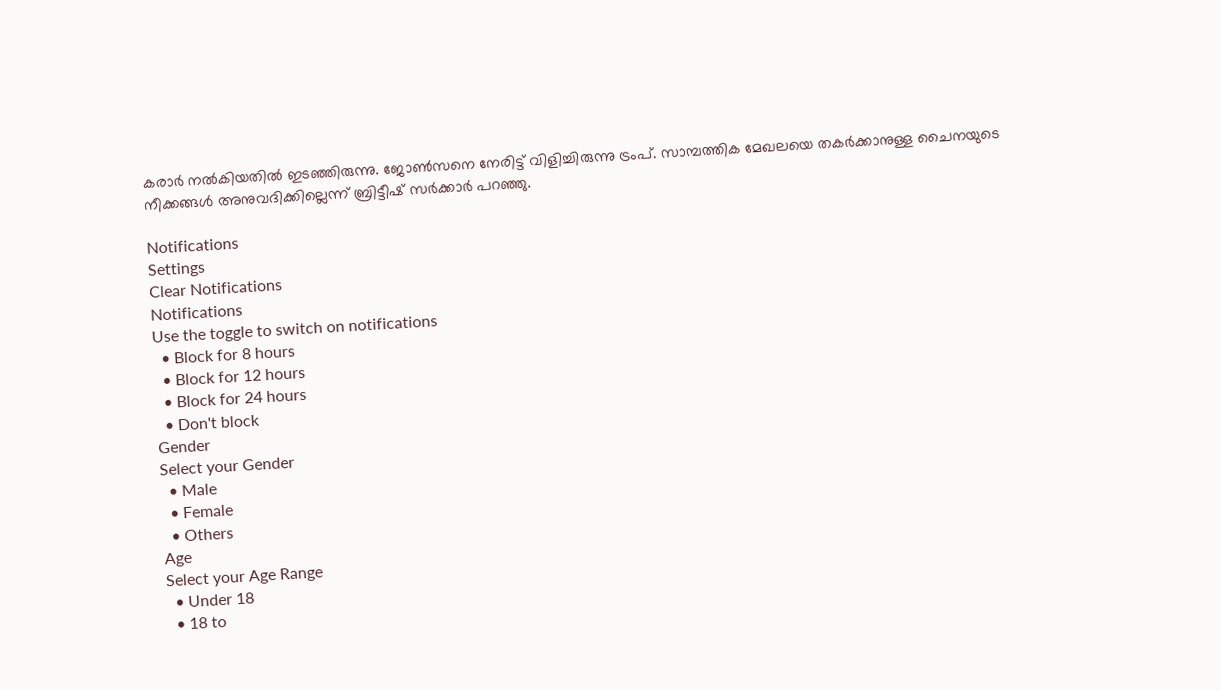കരാര്‍ നല്‍കിയതില്‍ ഇടഞ്ഞിരുന്നു. ജോണ്‍സനെ നേരിട്ട് വിളിച്ചിരുന്നു ട്രംപ്. സാമ്പത്തിക മേഖലയെ തകര്‍ക്കാനുള്ള ചൈനയുടെ നീക്കങ്ങള്‍ അനുവദിക്കില്ലെന്ന് ബ്രിട്ടീഷ് സര്‍ക്കാര്‍ പറഞ്ഞു.

Notifications
Settings
Clear Notifications
Notifications
Use the toggle to switch on notifications
  • Block for 8 hours
  • Block for 12 hours
  • Block for 24 hours
  • Don't block
Gender
Select your Gender
  • Male
  • Female
  • Others
Age
Select your Age Range
  • Under 18
  • 18 to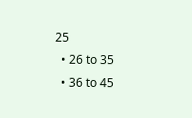25
  • 26 to 35
  • 36 to 45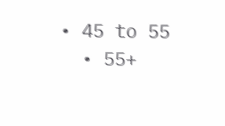• 45 to 55
  • 55+